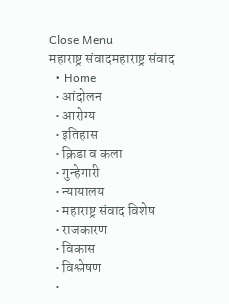Close Menu
महाराष्ट्र संवादमहाराष्ट्र संवाद
  • Home
  • आंदोलन
  • आरोग्य
  • इतिहास
  • क्रिडा व कला
  • गुन्हेगारी
  • न्यायालय
  • महाराष्ट्र संवाद विशेष
  • राजकारण
  • विकास
  • विश्लेषण
  •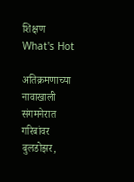शिक्षण
What's Hot

अतिक्रमणाच्या नावाखाली संगमनेरात गरिबांवर बुलडोझर,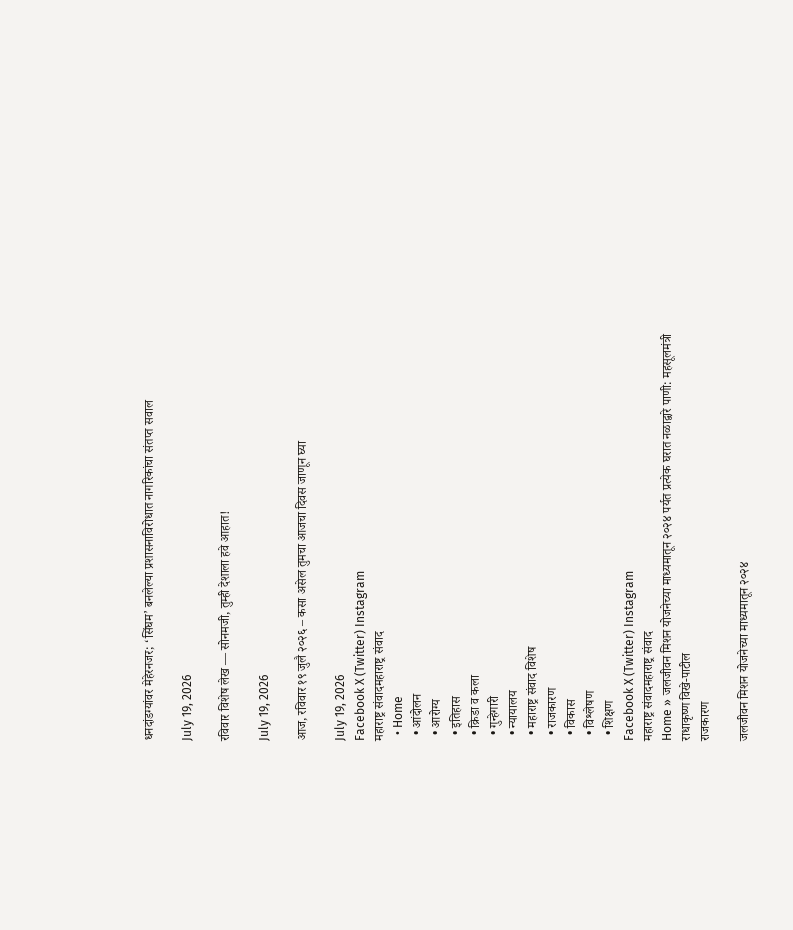धनदांडग्यांवर मेहेरनजर; ‘सिंघम’ बनलेल्या प्रशासनाविरोधात नागरिकांचा संतप्त सवाल

July 19, 2026

रविवार विशेष लेख — सोनमजी, तुम्ही देशाला हवे आहात!

July 19, 2026

आज, रविवार १९ जुलै २०२६ – कसा असेल तुमचा आजचा दिवस जाणून घ्या

July 19, 2026
Facebook X (Twitter) Instagram
महाराष्ट्र संवादमहाराष्ट्र संवाद
  • Home
  • आंदोलन
  • आरोग्य
  • इतिहास
  • क्रिडा व कला
  • गुन्हेगारी
  • न्यायालय
  • महाराष्ट्र संवाद विशेष
  • राजकारण
  • विकास
  • विश्लेषण
  • शिक्षण
Facebook X (Twitter) Instagram
महाराष्ट्र संवादमहाराष्ट्र संवाद
Home » जलजीवन मिशन योजनेच्या माध्यमातून २०२४ पर्यत प्रत्येक घरात नळाद्वारे पाणी: महसूलमंत्री राधाकृष्ण विखे-पाटील
राजकारण

जलजीवन मिशन योजनेच्या माध्यमातून २०२४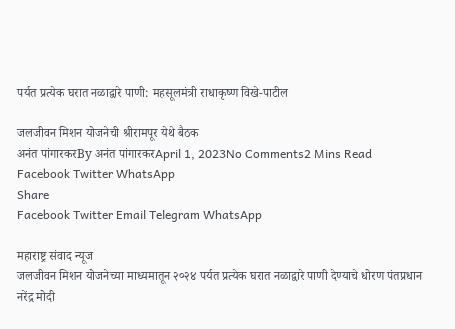पर्यत प्रत्येक घरात नळाद्वारे पाणी: महसूलमंत्री राधाकृष्ण विखे-पाटील

जलजीवन मिशन योजनेची श्रीरामपूर येथे बैठक
अनंत पांगारकरBy अनंत पांगारकरApril 1, 2023No Comments2 Mins Read
Facebook Twitter WhatsApp
Share
Facebook Twitter Email Telegram WhatsApp

महाराष्ट्र संवाद न्यूज
जलजीवन मिशन योजनेच्या माध्यमातून २०२४ पर्यत प्रत्येक घरात नळाद्वारे पाणी देण्याचे धोरण पंतप्रधान नरेंद्र मोदी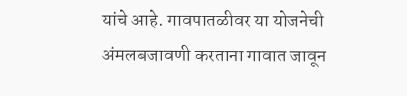यांचे आहे. गावपातळीवर या योजनेची अंमलबजावणी करताना गावात जावून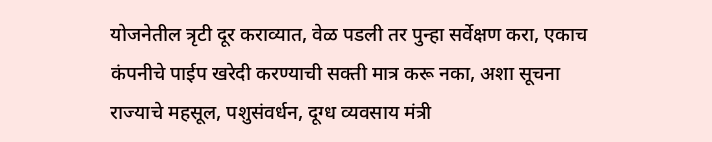योजनेतील त्रृटी दूर कराव्यात, वेळ पडली तर पुन्हा सर्वेक्षण करा, एकाच कंपनीचे पाईप खरेदी करण्याची सक्ती मात्र करू नका, अशा सूचना राज्याचे महसूल, पशुसंवर्धन, दूग्ध व्यवसाय मंत्री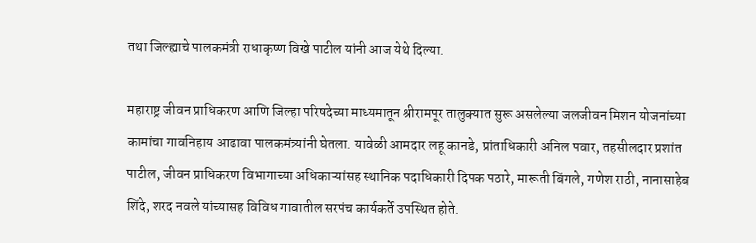तथा जिल्ह्याचे पालकमंत्री राधाकृष्ण विखे पाटील यांनी आज येथे दिल्या.

महाराष्ट्र जीवन प्राधिकरण आणि जिल्हा परिषदेच्या माध्यमातून श्रीरामपूर तालुक्यात सुरू असलेल्या जलजीवन मिशन योजनांच्या कामांचा गावनिहाय आढावा पालकमंत्र्यांनी घेतला. यावेळी आमदार लहू कानडे, प्रांताधिकारी अनिल पवार, तहसीलदार प्रशांत पाटील, जीवन प्राधिकरण विभागाच्या अधिकाऱ्यांसह स्थानिक पदाधिकारी दिपक पठारे, मारूती बिंगले, गणेश राठी, नानासाहेब शिंदे, शरद नवले यांच्यासह विविध गावातील सरपंच कार्यकर्ते उपस्थित होते.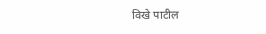विखे पाटील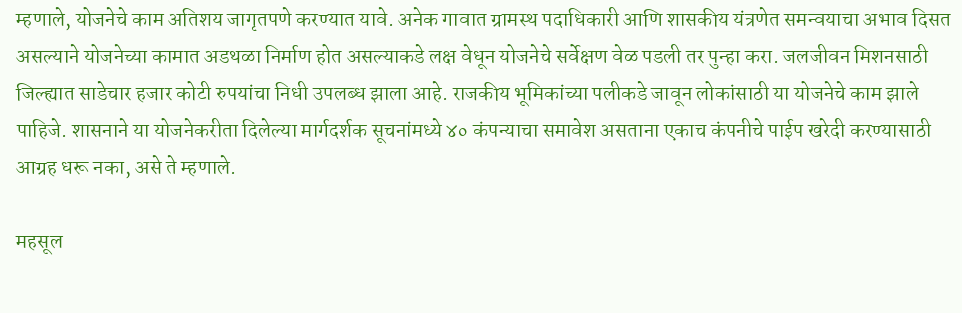म्हणाले, योजनेचे काम अतिशय जागृतपणे करण्यात यावे. अनेक गावात ग्रामस्थ पदाधिकारी आणि शासकीय यंत्रणेत समन्वयाचा अभाव दिसत असल्याने योजनेच्या कामात अडथळा निर्माण होत असल्याकडे लक्ष वेधून योजनेचे सर्वेक्षण वेळ पडली तर पुन्हा करा. जलजीवन मिशनसाठी जिल्ह्यात साडेचार हजार कोटी रुपयांचा निधी उपलब्ध झाला आहे. राजकीय भूमिकांच्या पलीकडे जावून लोकांसाठी या योजनेचे काम झाले पाहिजे. शासनाने या योजनेकरीता दिलेल्या मार्गदर्शक सूचनांमध्ये ४० कंपन्याचा समावेश असताना एकाच कंपनीचे पाईप खरेदी करण्यासाठी आग्रह धरू नका, असे ते म्हणाले.

महसूल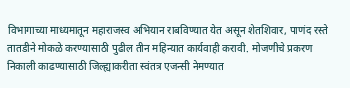विभागाच्या माध्यमातून महाराजस्व अभियान राबविण्यात येत असून शेतशिवार, पाणंद रस्ते तातडीने मोकळे करण्यासाठी पुढील तीन महिन्यात कार्यवाही करावी. मोजणीचे प्रकरण निकाली काढण्यासाठी जिल्ह्याकरीता स्वंतत्र एजन्सी नेमण्यात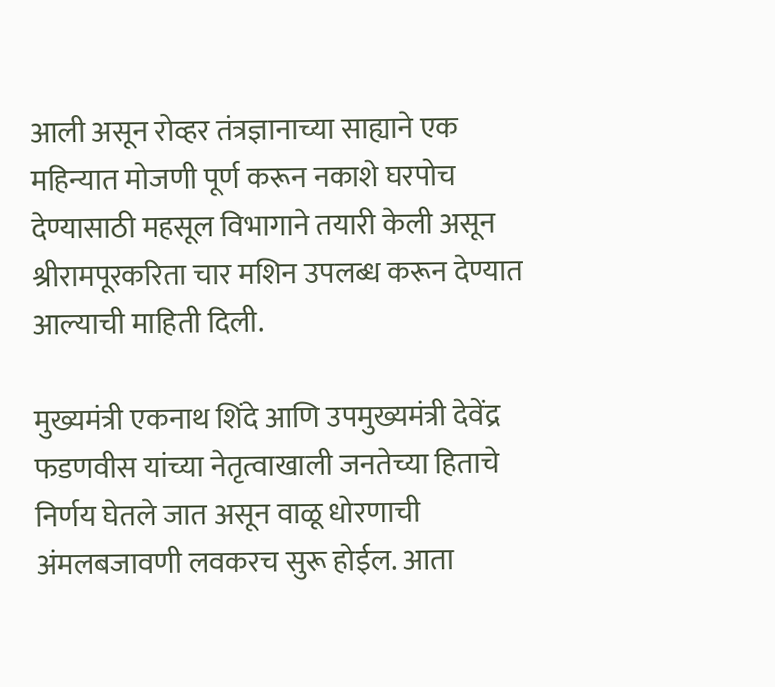आली असून रोव्हर तंत्रज्ञानाच्या साह्याने एक महिन्यात मोजणी पूर्ण करून नकाशे घरपोच देण्यासाठी महसूल विभागाने तयारी केली असून श्रीरामपूरकरिता चार मशिन उपलब्ध करून देण्यात आल्याची माहिती दिली.

मुख्यमंत्री एकनाथ शिंदे आणि उपमुख्यमंत्री देवेंद्र फडणवीस यांच्या नेतृत्वाखाली जनतेच्या हिताचे निर्णय घेतले जात असून वाळू धोरणाची अंमलबजावणी लवकरच सुरू होईल. आता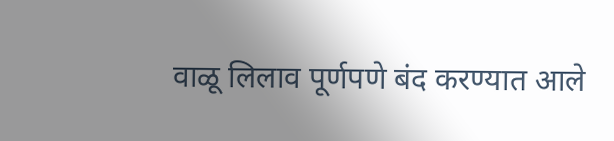वाळू लिलाव पूर्णपणे बंद करण्यात आले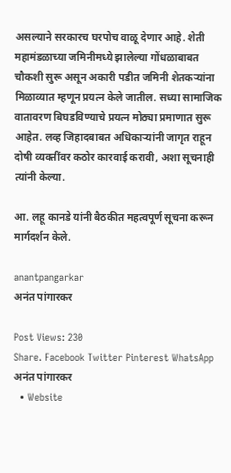असल्याने सरकारच घरपोच वाळू देणार आहे. शेती महामंडळाच्या जमिनीमध्ये झालेल्या गोंधळाबाबत चौकशी सुरू असून अकारी पडीत जमिनी शेतकऱ्यांना मिळाव्यात म्हणून प्रयत्न केले जातील. सध्या सामाजिक वातावरण बिघडविण्याचे प्रयत्न मोठ्या प्रमाणात सुरू आहेत. लव्ह जिहादबाबत अधिकाऱ्यांनी जागृत राहून दोषी व्यक्तींवर कठोर कारवाई करावी, अशा सूचनाही त्यांनी केल्या.

आ. लहू कानडे यांनी बैठकीत महत्वपूर्ण सूचना करून मार्गदर्शन केले.

anantpangarkar
अनंत पांगारकर

Post Views: 230
Share. Facebook Twitter Pinterest WhatsApp
अनंत पांगारकर
  • Website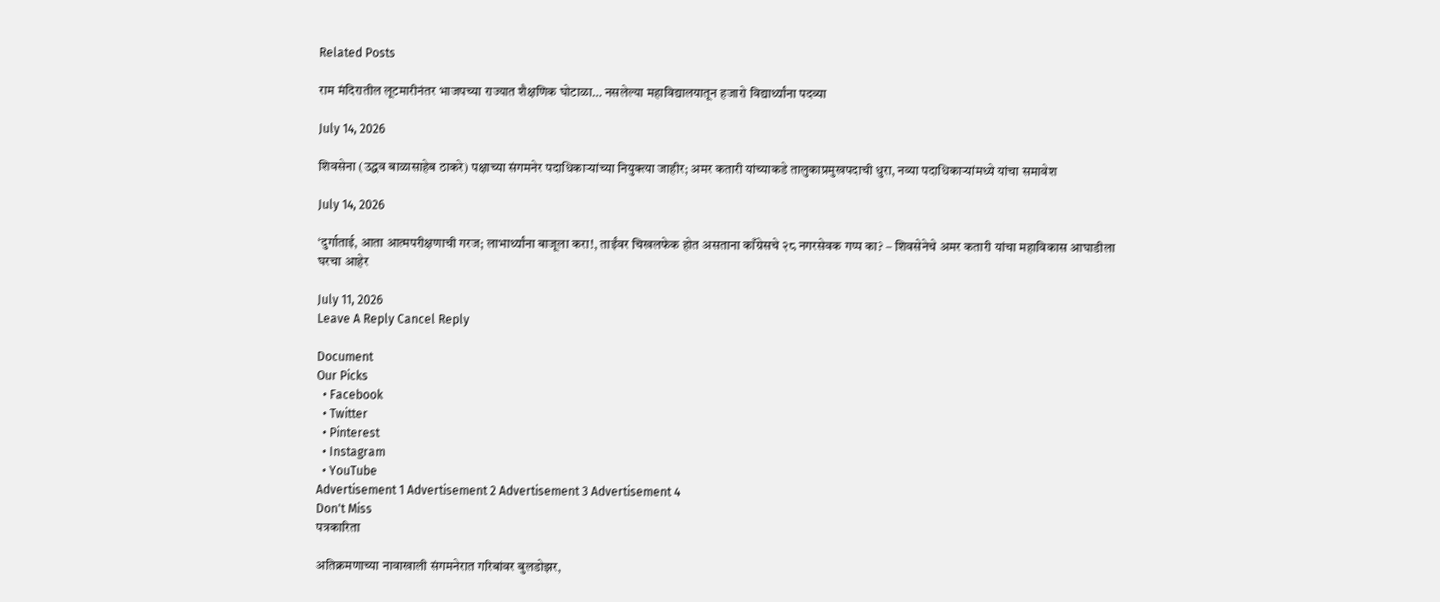Related Posts

राम मंदिरातील लूटमारीनंतर भाजपच्या राज्यात शैक्षणिक घोटाळा… नसलेल्या महाविद्यालयातून हजारो विद्यार्थ्यांना पदव्या

July 14, 2026

शिवसेना (उद्धव बाळासाहेब ठाकरे) पक्षाच्या संगमनेर पदाधिकाऱ्यांच्या नियुक्त्या जाहीर; अमर कतारी यांच्याकडे तालुकाप्रमुखपदाची धुरा, नव्या पदाधिकाऱ्यांमध्ये यांचा समावेश

July 14, 2026

‘दुर्गाताई, आता आत्मपरीक्षणाची गरज; लाभार्थ्यांना बाजूला करा!, ताईंवर चिखलफेक होत असताना काँग्रेसचे २८ नगरसेवक गप्प का? – शिवसेनेचे अमर कतारी यांचा महाविकास आघाडीला घरचा आहेर

July 11, 2026
Leave A Reply Cancel Reply

Document
Our Picks
  • Facebook
  • Twitter
  • Pinterest
  • Instagram
  • YouTube
Advertisement 1 Advertisement 2 Advertisement 3 Advertisement 4
Don't Miss
पत्रकारिता

अतिक्रमणाच्या नावाखाली संगमनेरात गरिबांवर बुलडोझर,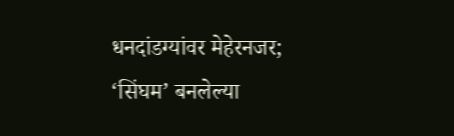धनदांडग्यांवर मेहेरनजर; ‘सिंघम’ बनलेल्या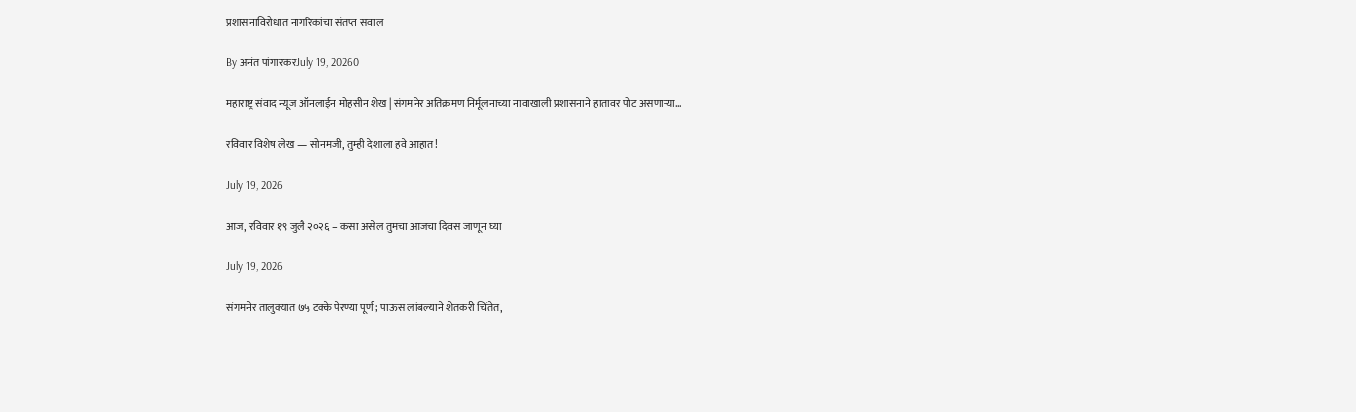प्रशासनाविरोधात नागरिकांचा संतप्त सवाल

By अनंत पांगारकरJuly 19, 20260

महाराष्ट्र संवाद न्यूज ऑनलाईन मोहसीन शेख | संगमनेर अतिक्रमण निर्मूलनाच्या नावाखाली प्रशासनाने हातावर पोट असणाऱ्या…

रविवार विशेष लेख — सोनमजी, तुम्ही देशाला हवे आहात!

July 19, 2026

आज, रविवार १९ जुलै २०२६ – कसा असेल तुमचा आजचा दिवस जाणून घ्या

July 19, 2026

संगमनेर तालुक्यात ७५ टक्के पेरण्या पूर्ण; पाऊस लांबल्याने शेतकरी चिंतेत,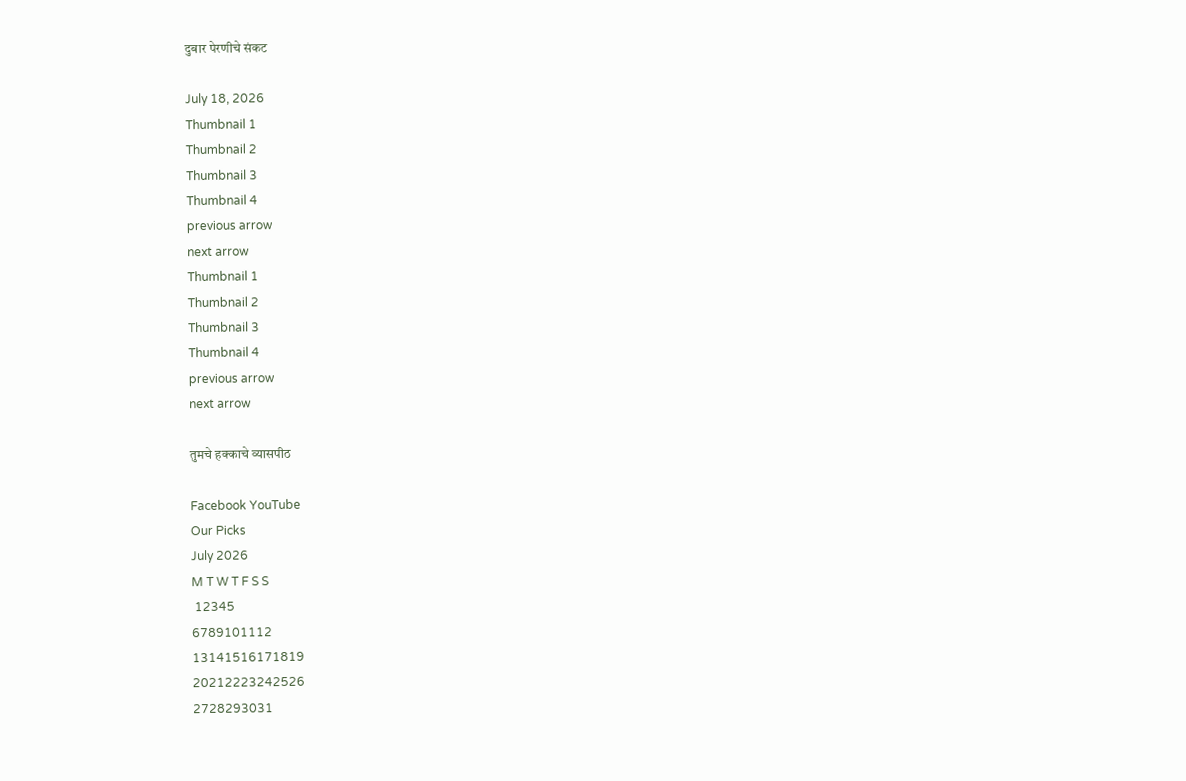दुबार पेरणीचे संकट

July 18, 2026
Thumbnail 1
Thumbnail 2
Thumbnail 3
Thumbnail 4
previous arrow
next arrow
Thumbnail 1
Thumbnail 2
Thumbnail 3
Thumbnail 4
previous arrow
next arrow

तुमचे हक्काचे व्यासपीठ

Facebook YouTube
Our Picks
July 2026
M T W T F S S
 12345
6789101112
13141516171819
20212223242526
2728293031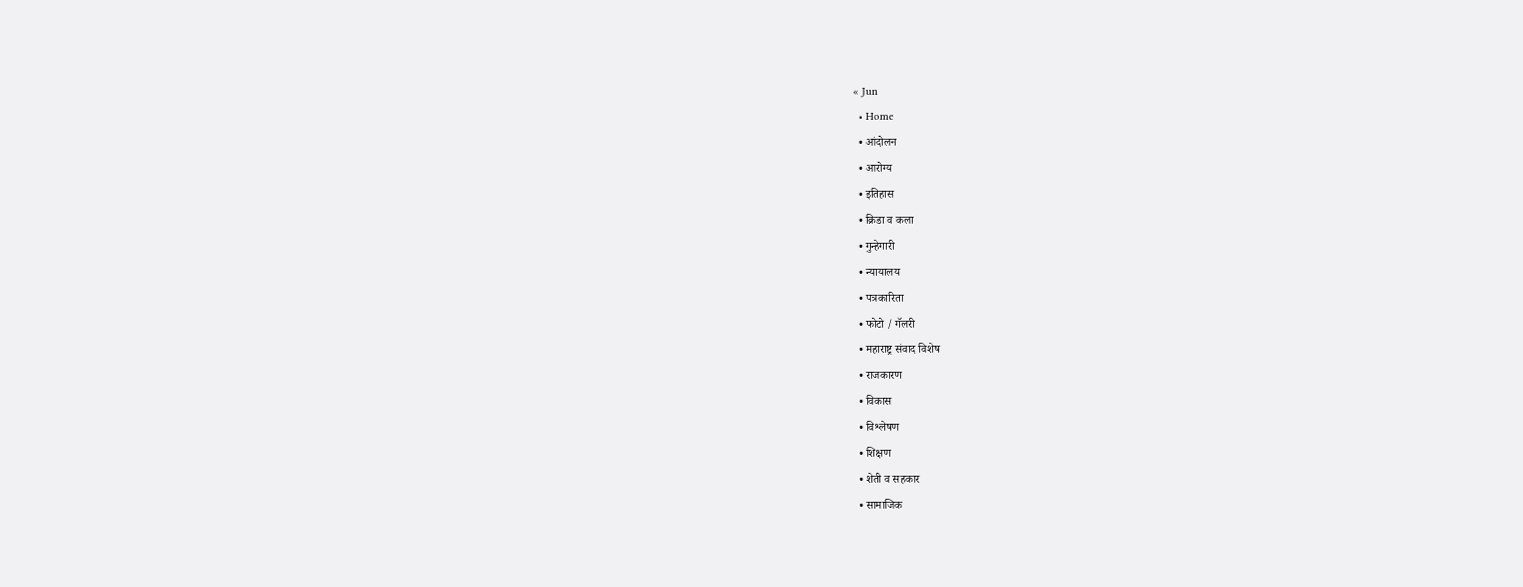« Jun
  • Home
  • आंदोलन
  • आरोग्य
  • इतिहास
  • क्रिडा व कला
  • गुन्हेगारी
  • न्यायालय
  • पत्रकारिता
  • फोटो / गॅलरी
  • महाराष्ट्र संवाद विशेष
  • राजकारण
  • विकास
  • विश्लेषण
  • शिक्षण
  • शेती व सहकार
  • सामाजिक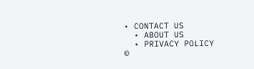• CONTACT US
  • ABOUT US
  • PRIVACY POLICY
©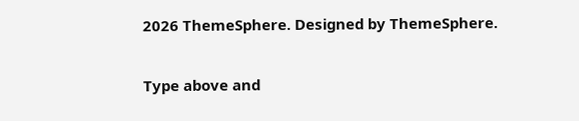2026 ThemeSphere. Designed by ThemeSphere.

Type above and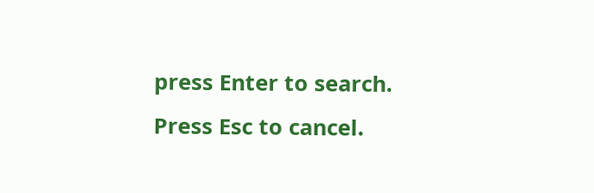press Enter to search. Press Esc to cancel.